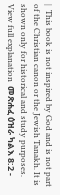|  This book is not inspired by God and is not part of the Christian canon or the Jewish Tanakh. It is shown only for historical and study purposes.  View full explanation  መጽሐፈ ዕዝራ ካልእ 8:2 -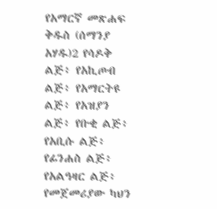የአማርኛ መጽሐፍ ቅዱስ (ሰማንያ አሃዱ)2 የሳዶቅ ልጅ፥ የአኪጦብ ልጅ፥ የአማርትዩ ልጅ፥ የአዝያን ልጅ፥ የቡቂ ልጅ፥ የአቢሱ ልጅ፥ የፊንሐስ ልጅ፥ የአልዓዛር ልጅ፥ የመጀመሪያው ካህን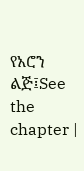የአሮን ልጅ፤See the chapter |